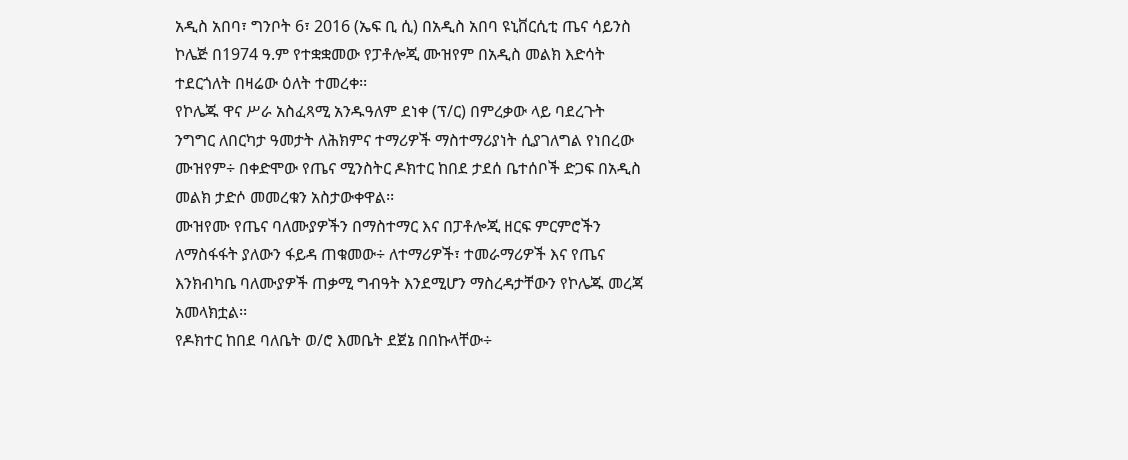አዲስ አበባ፣ ግንቦት 6፣ 2016 (ኤፍ ቢ ሲ) በአዲስ አበባ ዩኒቨርሲቲ ጤና ሳይንስ ኮሌጅ በ1974 ዓ.ም የተቋቋመው የፓቶሎጂ ሙዝየም በአዲስ መልክ እድሳት ተደርጎለት በዛሬው ዕለት ተመረቀ፡፡
የኮሌጁ ዋና ሥራ አስፈጻሚ አንዱዓለም ደነቀ (ፕ/ር) በምረቃው ላይ ባደረጉት ንግግር ለበርካታ ዓመታት ለሕክምና ተማሪዎች ማስተማሪያነት ሲያገለግል የነበረው ሙዝየም÷ በቀድሞው የጤና ሚንስትር ዶክተር ከበደ ታደሰ ቤተሰቦች ድጋፍ በአዲስ መልክ ታድሶ መመረቁን አስታውቀዋል፡፡
ሙዝየሙ የጤና ባለሙያዎችን በማስተማር እና በፓቶሎጂ ዘርፍ ምርምሮችን ለማስፋፋት ያለውን ፋይዳ ጠቁመው÷ ለተማሪዎች፣ ተመራማሪዎች እና የጤና እንክብካቤ ባለሙያዎች ጠቃሚ ግብዓት እንደሚሆን ማስረዳታቸውን የኮሌጁ መረጃ አመላክቷል፡፡
የዶክተር ከበደ ባለቤት ወ/ሮ እመቤት ደጀኔ በበኩላቸው÷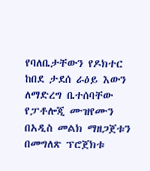የባለቤታቸውን የዶክተር ከበደ ታደሰ ራዕይ እውን ለማድረግ ቤተሰባቸው የፓቶሎጂ ሙዝየሙን በአዲስ መልክ ማዘጋጀቱን በመግለጽ ፕሮጀክቱ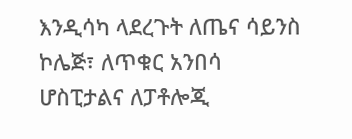እንዲሳካ ላደረጉት ለጤና ሳይንስ ኮሌጅ፣ ለጥቁር አንበሳ ሆስፒታልና ለፓቶሎጂ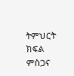ትምህርት ክፍል ምስጋና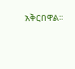አቅርበዋል፡፡